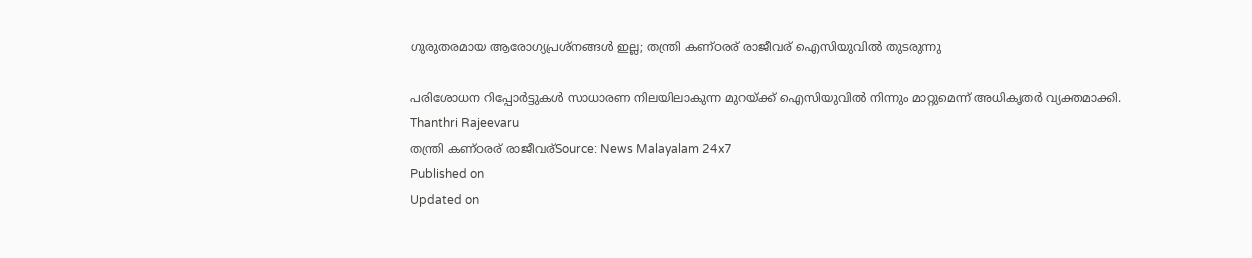ഗുരുതരമായ ആരോഗ്യപ്രശ്നങ്ങൾ ഇല്ല; തന്ത്രി കണ്ഠരര് രാജീവര് ഐസിയുവിൽ തുടരുന്നു

പരിശോധന റിപ്പോർട്ടുകൾ സാധാരണ നിലയിലാകുന്ന മുറയ്ക്ക് ഐസിയുവിൽ നിന്നും മാറ്റുമെന്ന് അധികൃതർ വ്യക്തമാക്കി.
Thanthri Rajeevaru
തന്ത്രി കണ്ഠരര് രാജീവര്Source: News Malayalam 24x7
Published on
Updated on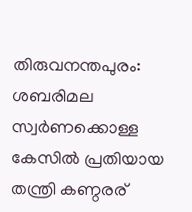തിരുവനന്തപുരം: ശബരിമല സ്വർണക്കൊള്ള കേസിൽ പ്രതിയായ തന്ത്രി കണ്ഠരര്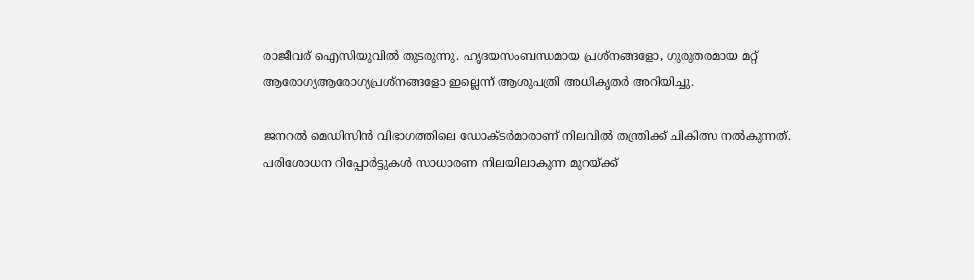രാജീവര് ഐസിയുവിൽ തുടരുന്നു. ഹൃദയസംബന്ധമായ പ്രശ്നങ്ങളോ, ഗുരുതരമായ മറ്റ് ആരോഗ്യആരോഗ്യപ്രശ്നങ്ങളോ ഇല്ലെന്ന് ആശുപത്രി അധികൃതർ അറിയിച്ചു.

ജനറൽ മെഡിസിൻ വിഭാഗത്തിലെ ഡോക്ടർമാരാണ് നിലവിൽ തന്ത്രിക്ക് ചികിത്സ നൽകുന്നത്. പരിശോധന റിപ്പോർട്ടുകൾ സാധാരണ നിലയിലാകുന്ന മുറയ്ക്ക്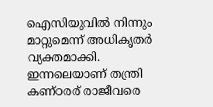ഐസിയുവിൽ നിന്നും മാറ്റുമെന്ന് അധികൃതർ വ്യക്തമാക്കി. ഇന്നലെയാണ് തന്ത്രി കണ്ഠരര് രാജീവരെ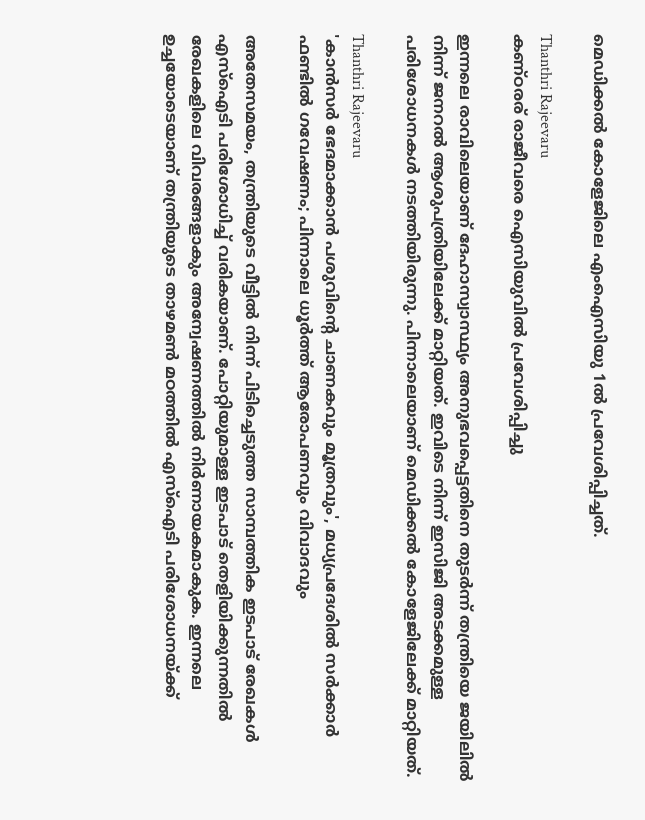മെഡിക്കൽ കോളേജിലെ എംഐസിയു 1ൽ പ്രവേശിപ്പിച്ചത്.

Thanthri Rajeevaru
കണ്ഠരര് രാജീവരെ ഐസിയുവിൽ പ്രവേശിപ്പിച്ചു

ഇന്നലെ രാവിലെയാണ് ദേഹാസ്വാസ്ഥ്യം അനുഭവപ്പെട്ടതിനെ തുടര്‍ന്ന് തന്ത്രിയെ ജയിലില്‍ നിന്ന് ജനറല്‍ ആശുപത്രിയിലേക്ക് മാറ്റിയത്. ഇവിടെ നിന്ന് ഇസിജി അടക്കമുള്ള പരിശോധനകള്‍ നടത്തിയിരുന്നു. പിന്നാലെയാണ് മെഡിക്കല്‍ കോളേജിലേക്ക് മാറ്റിയത്.

Thanthri Rajeevaru
'കാന്‍സര്‍ ഭേദമാക്കാൻ പശുവിന്റെ ചാണകവും മൂത്രവും', മധ്യപ്രദേശില്‍ സര്‍ക്കാര്‍ ഫണ്ടില്‍ ഗവേഷണം; പിന്നാലെ ധൂർത്ത് ആരോപണവും വിവാദവും

അതേസമയം, തന്ത്രിയുടെ വീട്ടിൽ നിന്ന് പിടിച്ചെടുത്ത സാമ്പത്തിക ഇടപാട് രേഖകൾ എസ്ഐടി പരിശോധിച്ച് വരികയാണ്. പോറ്റിയുമാള്ള ഇടപാട് തെളിയിക്കുന്നതിൽ രേഖകളിലെ വിവരങ്ങളാകും അന്വേഷണത്തിൽ നിർണായകമാകുക. ഇന്നലെ ഉച്ചയോടെയാണ് തന്ത്രിയുടെ താഴമൺ മഠത്തിൽ എസ്ഐടി പരിശോധനയ്ക്ക്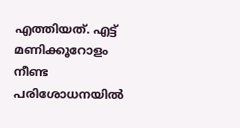എത്തിയത്. എട്ട് മണിക്കൂറോളം നീണ്ട പരിശോധനയിൽ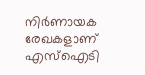നിർണായക രേഖകളാണ് എസ്ഐടി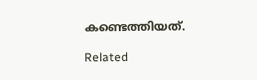കണ്ടെത്തിയത്.

Related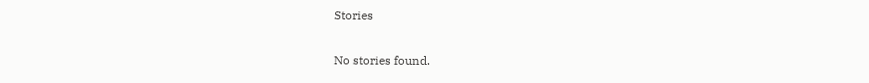Stories

No stories found.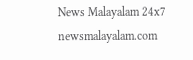News Malayalam 24x7
newsmalayalam.com